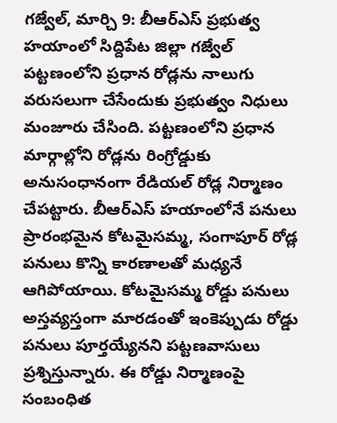గజ్వేల్, మార్చి 9: బీఆర్ఎస్ ప్రభుత్వ హయాంలో సిద్దిపేట జిల్లా గజ్వేల్ పట్టణంలోని ప్రధాన రోడ్లను నాలుగు వరుసలుగా చేసేందుకు ప్రభుత్వం నిధులు మంజూరు చేసింది. పట్టణంలోని ప్రధాన మార్గాల్లోని రోడ్లను రింగ్రోడ్డుకు అనుసంధానంగా రేడియల్ రోడ్ల నిర్మాణం చేపట్టారు. బీఆర్ఎస్ హయాంలోనే పనులు ప్రారంభమైన కోటమైసమ్మ, సంగాపూర్ రోడ్ల పనులు కొన్ని కారణాలతో మధ్యనే ఆగిపోయాయి. కోటమైసమ్మ రోడ్డు పనులు అస్తవ్యస్తంగా మారడంతో ఇంకెప్పుడు రోడ్డు పనులు పూర్తయ్యేనని పట్టణవాసులు ప్రశ్నిస్తున్నారు. ఈ రోడ్డు నిర్మాణంపై సంబంధిత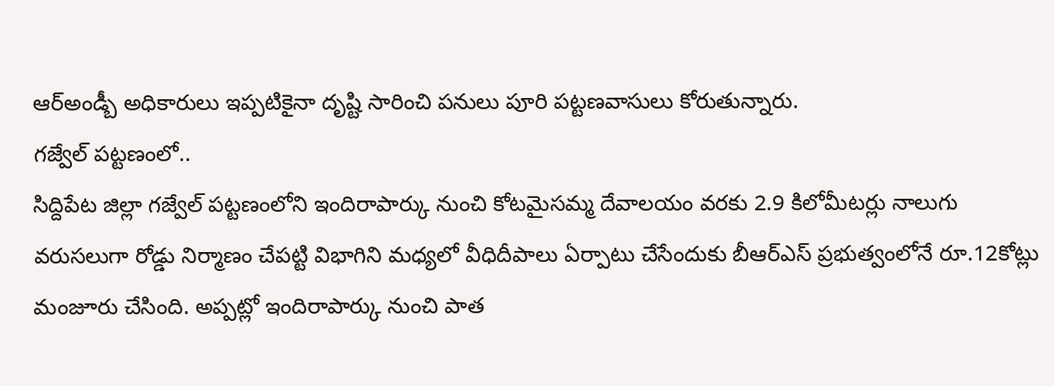ఆర్అండ్బీ అధికారులు ఇప్పటికైనా దృష్టి సారించి పనులు పూరి పట్టణవాసులు కోరుతున్నారు.
గజ్వేల్ పట్టణంలో..
సిద్దిపేట జిల్లా గజ్వేల్ పట్టణంలోని ఇందిరాపార్కు నుంచి కోటమైసమ్మ దేవాలయం వరకు 2.9 కిలోమీటర్లు నాలుగు వరుసలుగా రోడ్డు నిర్మాణం చేపట్టి విభాగిని మధ్యలో వీధిదీపాలు ఏర్పాటు చేసేందుకు బీఆర్ఎస్ ప్రభుత్వంలోనే రూ.12కోట్లు మంజూరు చేసింది. అప్పట్లో ఇందిరాపార్కు నుంచి పాత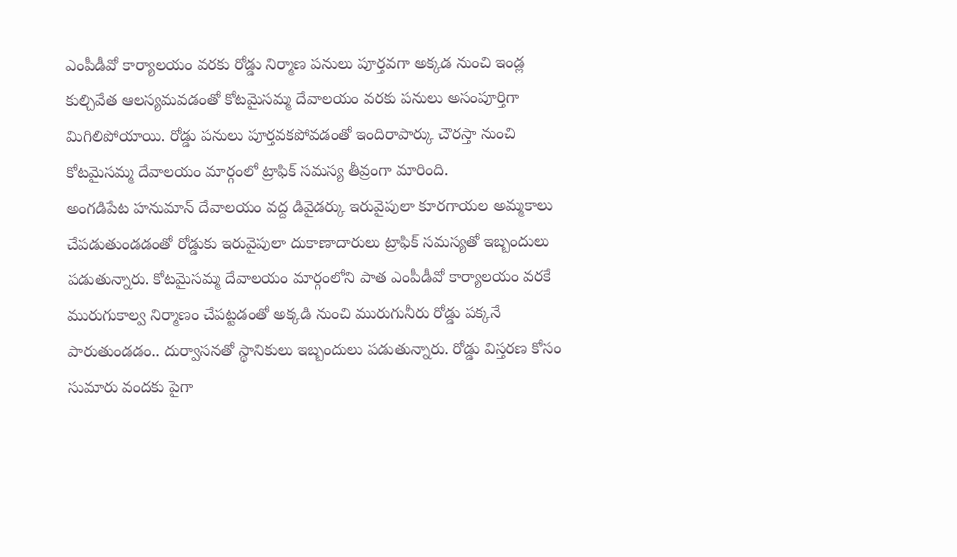ఎంపీడీవో కార్యాలయం వరకు రోడ్డు నిర్మాణ పనులు పూర్తవగా అక్కడ నుంచి ఇండ్ల కుల్చివేత ఆలస్యమవడంతో కోటమైసమ్మ దేవాలయం వరకు పనులు అసంపూర్తిగా మిగిలిపోయాయి. రోడ్డు పనులు పూర్తవకపోవడంతో ఇందిరాపార్కు చౌరస్తా నుంచి కోటమైసమ్మ దేవాలయం మార్గంలో ట్రాఫిక్ సమస్య తీవ్రంగా మారింది.
అంగడిపేట హనుమాన్ దేవాలయం వద్ద డివైడర్కు ఇరువైపులా కూరగాయల అమ్మకాలు చేపడుతుండడంతో రోడ్డుకు ఇరువైపులా దుకాణాదారులు ట్రాఫిక్ సమస్యతో ఇబ్బందులు పడుతున్నారు. కోటమైసమ్మ దేవాలయం మార్గంలోని పాత ఎంపీడీవో కార్యాలయం వరకే మురుగుకాల్వ నిర్మాణం చేపట్టడంతో అక్కడి నుంచి మురుగునీరు రోడ్డు పక్కనే పారుతుండడం.. దుర్వాసనతో స్థానికులు ఇబ్బందులు పడుతున్నారు. రోడ్డు విస్తరణ కోసం సుమారు వందకు పైగా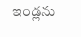ఇండ్లను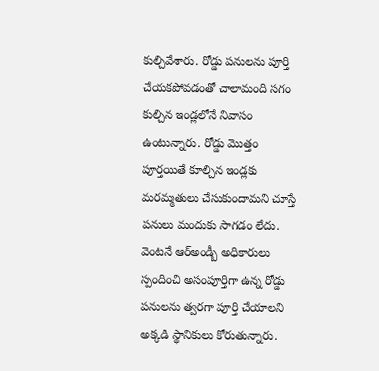కుల్చివేశారు. రోడ్డు పనులను పూర్తి చేయకపోవడంతో చాలామంది సగం కుల్చిన ఇండ్లలోనే నివాసం ఉంటున్నారు. రోడ్డు మొత్తం పూర్తయితే కూల్చిన ఇండ్లకు మరమ్మతులు చేసుకుందామని చూస్తే పనులు మందుకు సాగడం లేదు. వెంటనే ఆర్అండ్బీ అధికారులు స్పందించి అసంపూర్తిగా ఉన్న రోడ్డు పనులను త్వరగా పూర్తి చేయాలని అక్కడి స్థానికులు కోరుతున్నారు.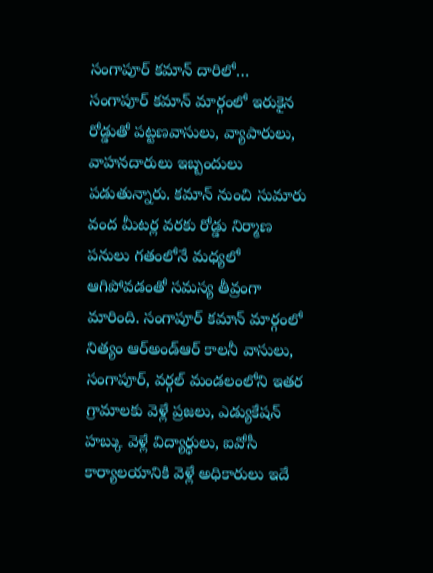సంగాపూర్ కమాన్ దారిలో…
సంగాపూర్ కమాన్ మార్గంలో ఇరుకైన రోడ్డుతో పట్టణవాసులు, వ్యాపారులు, వాహనదారులు ఇబ్బందులు పడుతున్నారు. కమాన్ నుంచి సుమారు వంద మీటర్ల వరకు రోడ్డు నిర్మాణ పనులు గతంలోనే మధ్యలో ఆగిపోవడంతో సమస్య తీవ్రంగా మారింది. సంగాపూర్ కమాన్ మార్గంలో నిత్యం ఆర్అండ్ఆర్ కాలనీ వాసులు, సంగాపూర్, వర్గల్ మండలంలోని ఇతర గ్రామాలకు వెళ్లే ప్రజలు, ఎడ్యుకేషన్ హబ్కు వెళ్లే విద్యార్థులు, ఐవోసీ కార్యాలయానికి వెళ్లే అధికారులు ఇదే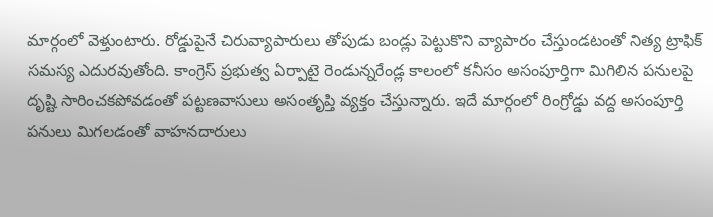మార్గంలో వెళ్తుంటారు. రోడ్డుపైనే చిరువ్యాపారులు తోపుడు బండ్లు పెట్టుకొని వ్యాపారం చేస్తుండటంతో నిత్య ట్రాఫిక్ సమస్య ఎదురవుతోంది. కాంగ్రెస్ ప్రభుత్వ ఏర్పాటై రెండున్నరేండ్ల కాలంలో కనీసం అసంపూర్తిగా మిగిలిన పనులపై దృష్టి సారించకపోవడంతో పట్టణవాసులు అసంతృప్తి వ్యక్తం చేస్తున్నారు. ఇదే మార్గంలో రింగ్రోడ్డు వద్ద అసంపూర్తి పనులు మిగలడంతో వాహనదారులు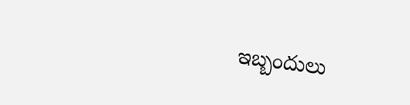ఇబ్బందులు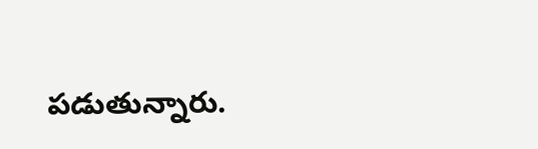పడుతున్నారు.